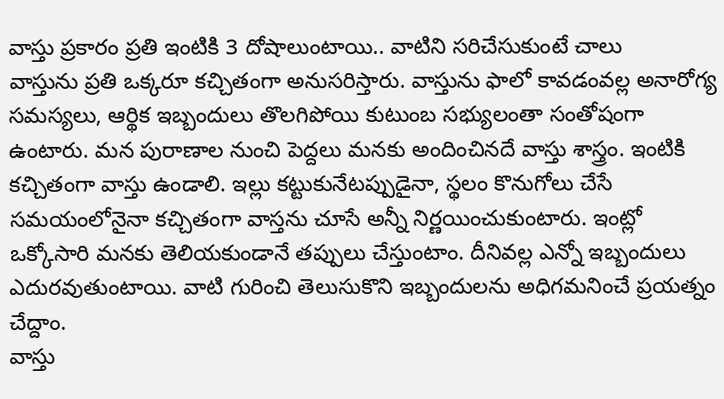వాస్తు ప్రకారం ప్రతి ఇంటికి 3 దోషాలుంటాయి.. వాటిని సరిచేసుకుంటే చాలు
వాస్తును ప్రతి ఒక్కరూ కచ్చితంగా అనుసరిస్తారు. వాస్తును ఫాలో కావడంవల్ల అనారోగ్య సమస్యలు, ఆర్థిక ఇబ్బందులు తొలగిపోయి కుటుంబ సభ్యులంతా సంతోషంగా ఉంటారు. మన పురాణాల నుంచి పెద్దలు మనకు అందించినదే వాస్తు శాస్త్రం. ఇంటికి కచ్చితంగా వాస్తు ఉండాలి. ఇల్లు కట్టుకునేటప్పుడైనా, స్థలం కొనుగోలు చేసే సమయంలోనైనా కచ్చితంగా వాస్తను చూసే అన్నీ నిర్ణయించుకుంటారు. ఇంట్లో ఒక్కోసారి మనకు తెలియకుండానే తప్పులు చేస్తుంటాం. దీనివల్ల ఎన్నో ఇబ్బందులు ఎదురవుతుంటాయి. వాటి గురించి తెలుసుకొని ఇబ్బందులను అధిగమనించే ప్రయత్నం చేద్దాం.
వాస్తు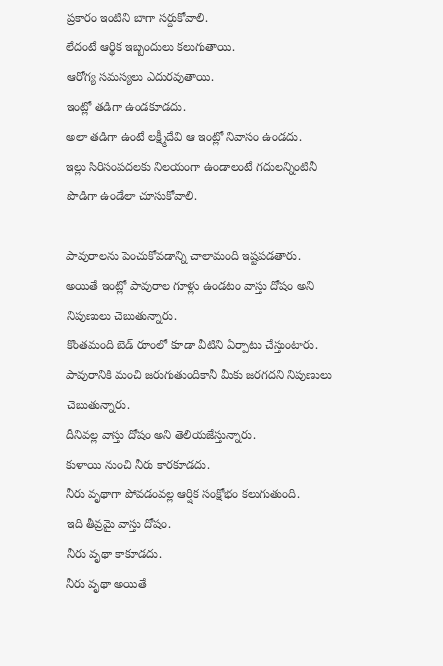ప్రకారం ఇంటిని బాగా సర్దుకోవాలి.
లేదంటే ఆర్థిక ఇబ్బందులు కలుగుతాయి.
ఆరోగ్య సమస్యలు ఎదురవుతాయి.
ఇంట్లో తడిగా ఉండకూడదు.
అలా తడిగా ఉంటే లక్ష్మీదేవి ఆ ఇంట్లో నివాసం ఉండదు.
ఇల్లు సిరిసంపదలకు నిలయంగా ఉండాలంటే గదులన్నింటినీ పొడిగా ఉండేలా చూసుకోవాలి.

పావురాలను పెంచుకోవడాన్ని చాలామంది ఇష్టపడతారు.
అయితే ఇంట్లో పావురాల గూళ్లు ఉండటం వాస్తు దోషం అని నిపుణులు చెబుతున్నారు.
కొంతమంది బెడ్ రూంలో కూడా వీటిని ఏర్పాటు చేస్తుంటారు.
పావురానికి మంచి జరుగుతుందికానీ మీకు జరగదని నిపుణులు చెబుతున్నారు.
దీనివల్ల వాస్తు దోషం అని తెలియజేస్తున్నారు.
కుళాయి నుంచి నీరు కారకూడదు.
నీరు వృథాగా పోవడంవల్ల ఆర్షిక సంక్షోభం కలుగుతుంది.
ఇది తీవ్రమై వాస్తు దోషం.
నీరు వృథా కాకూడదు.
నీరు వృథా అయితే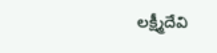లక్ష్మీదేవి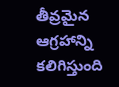తీవ్రమైన ఆగ్రహాన్ని కలిగిస్తుంది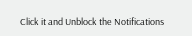Click it and Unblock the Notifications